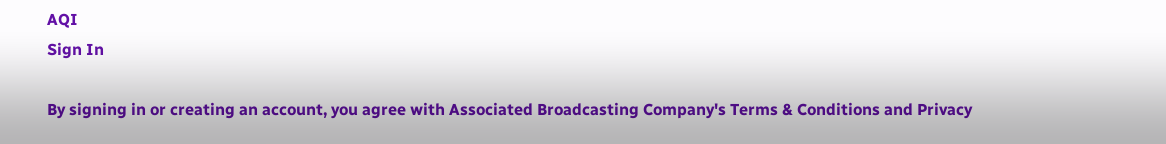AQI
Sign In

By signing in or creating an account, you agree with Associated Broadcasting Company's Terms & Conditions and Privacy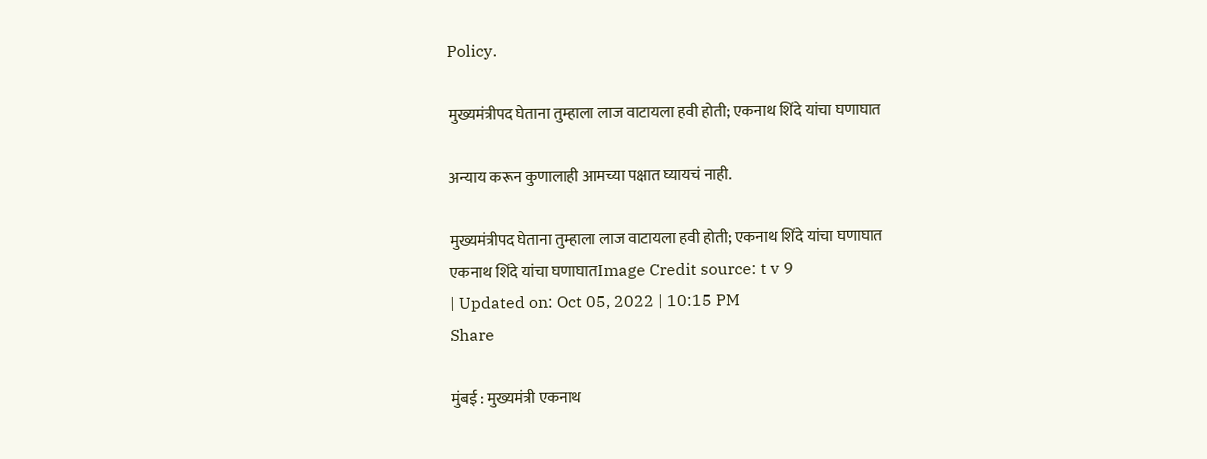Policy.

मुख्यमंत्रीपद घेताना तुम्हाला लाज वाटायला हवी होती; एकनाथ शिंदे यांचा घणाघात

अन्याय करून कुणालाही आमच्या पक्षात घ्यायचं नाही.

मुख्यमंत्रीपद घेताना तुम्हाला लाज वाटायला हवी होती; एकनाथ शिंदे यांचा घणाघात
एकनाथ शिंदे यांचा घणाघातImage Credit source: t v 9
| Updated on: Oct 05, 2022 | 10:15 PM
Share

मुंबई : मुख्यमंत्री एकनाथ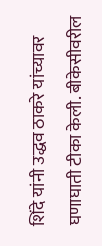शिंदे यांनी उद्धव ठाकरे यांच्यावर घणाघाती टीका केली. बीकेसीवरील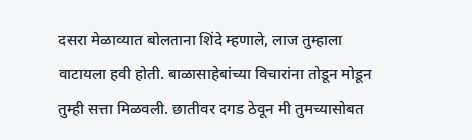दसरा मेळाव्यात बोलताना शिंदे म्हणाले, लाज तुम्हाला वाटायला हवी होती. बाळासाहेबांच्या विचारांना तोडून मोडून तुम्ही सत्ता मिळवली. छातीवर दगड ठेवून मी तुमच्यासोबत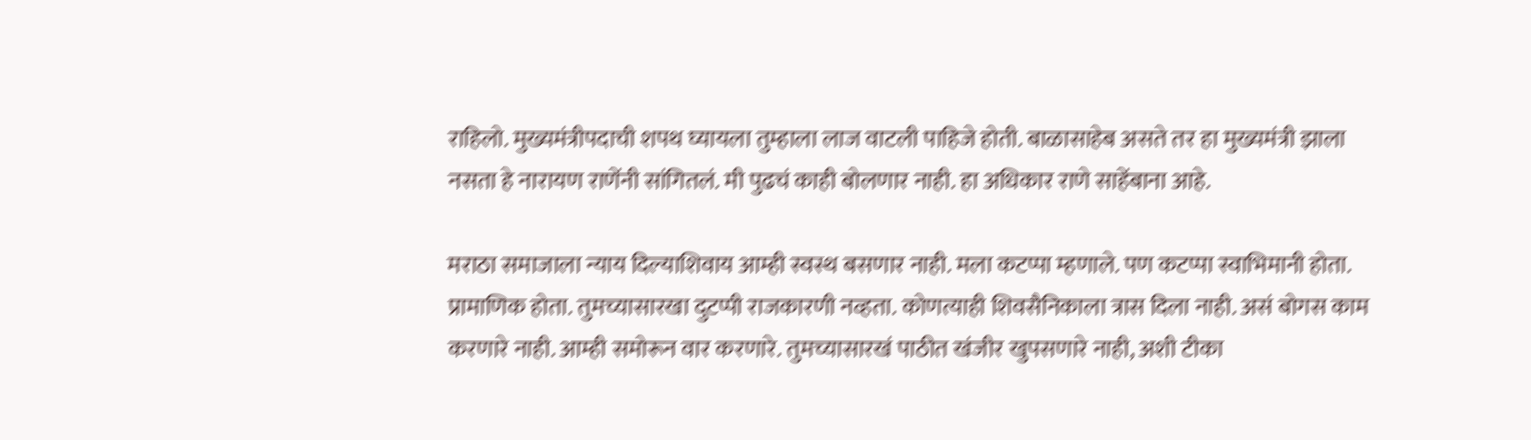राहिलो. मुख्यमंत्रीपदाची शपथ घ्यायला तुम्हाला लाज वाटली पाहिजे होती. बाळासाहेब असते तर हा मुख्यमंत्री झाला नसता हे नारायण राणेंनी सांगितलं. मी पुढचं काही बोलणार नाही. हा अधिकार राणे साहेंबाना आहे.

मराठा समाजाला न्याय दिल्याशिवाय आम्ही स्वस्थ बसणार नाही. मला कटप्पा म्हणाले. पण कटप्पा स्वाभिमानी होता. प्रामाणिक होता. तुमच्यासारखा दुटप्पी राजकारणी नव्हता. कोणत्याही शिवसैनिकाला त्रास दिला नाही. असं बोगस काम करणारे नाही. आम्ही समोरून वार करणारे. तुमच्यासारखं पाठीत खंजीर खुपसणारे नाही, अशी टीका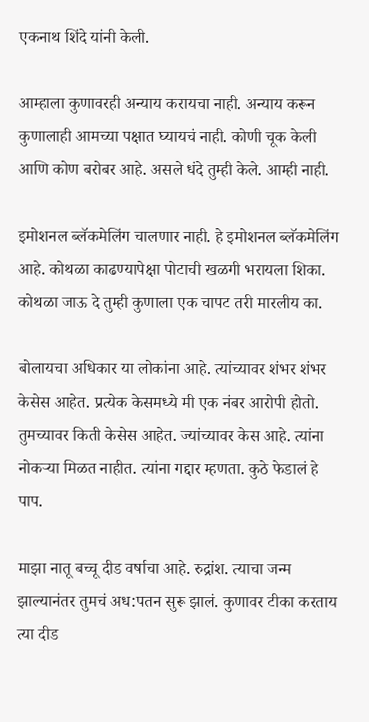एकनाथ शिंदे यांनी केली.

आम्हाला कुणावरही अन्याय करायचा नाही. अन्याय करून कुणालाही आमच्या पक्षात घ्यायचं नाही. कोणी चूक केली आणि कोण बरोबर आहे. असले धंदे तुम्ही केले. आम्ही नाही.

इमोशनल ब्लॅकमेलिंग चालणार नाही. हे इमोशनल ब्लॅकमेलिंग आहे. कोथळा काढण्यापेक्षा पोटाची खळगी भरायला शिका. कोथळा जाऊ दे तुम्ही कुणाला एक चापट तरी मारलीय का.

बोलायचा अधिकार या लोकांना आहे. त्यांच्यावर शंभर शंभर केसेस आहेत. प्रत्येक केसमध्ये मी एक नंबर आरोपी होतो. तुमच्यावर किती केसेस आहेत. ज्यांच्यावर केस आहे. त्यांना नोकऱ्या मिळत नाहीत. त्यांना गद्दार म्हणता. कुठे फेडालं हे पाप.

माझा नातू बच्चू दीड वर्षाचा आहे. रुद्रांश. त्याचा जन्म झाल्यानंतर तुमचं अध:पतन सुरू झालं. कुणावर टीका करताय त्या दीड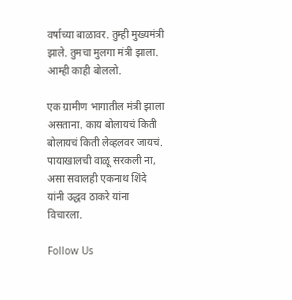वर्षाच्या बाळावर. तुम्ही मुख्यमंत्री झाले. तुमचा मुलगा मंत्री झाला. आम्ही काही बोललो.

एक ग्रामीण भागातील मंत्री झाला असताना. काय बोलायचं किती बोलायचं किती लेव्हलवर जायचं. पायाखालची वाळू सरकली ना, असा सवालही एकनाथ शिंदे यांनी उद्धव ठाकरे यांना विचारला.

Follow Us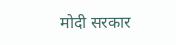मोदी सरकार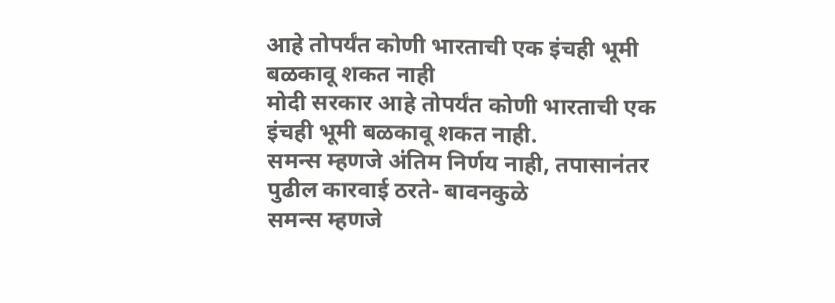आहे तोपर्यंत कोणी भारताची एक इंचही भूमी बळकावू शकत नाही
मोदी सरकार आहे तोपर्यंत कोणी भारताची एक इंचही भूमी बळकावू शकत नाही.
समन्स म्हणजे अंतिम निर्णय नाही, तपासानंतर पुढील कारवाई ठरते- बावनकुळे
समन्स म्हणजे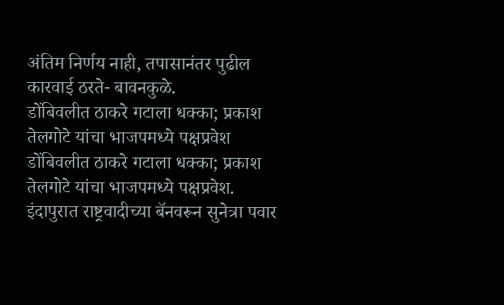अंतिम निर्णय नाही, तपासानंतर पुढील कारवाई ठरते- बावनकुळे.
डोंबिवलीत ठाकरे गटाला धक्का; प्रकाश तेलगोटे यांचा भाजपमध्ये पक्षप्रवेश
डोंबिवलीत ठाकरे गटाला धक्का; प्रकाश तेलगोटे यांचा भाजपमध्ये पक्षप्रवेश.
इंदापुरात राष्ट्रवादीच्या बॅनवरून सुनेत्रा पवार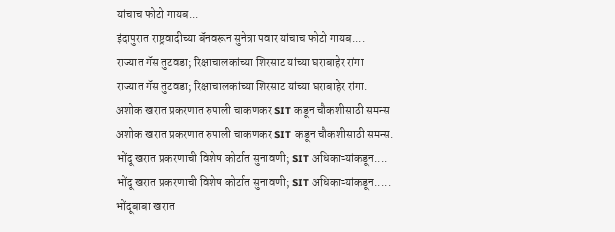यांचाच फोटो गायब...
इंदापुरात राष्ट्रवादीच्या बॅनवरून सुनेत्रा पवार यांचाच फोटो गायब....
राज्यात गॅस तुटवडा; रिक्षाचालकांच्या शिरसाट यांच्या घराबाहेर रांगा
राज्यात गॅस तुटवडा; रिक्षाचालकांच्या शिरसाट यांच्या घराबाहेर रांगा.
अशोक खरात प्रकरणात रुपाली चाकणकर SIT कडून चौकशीसाठी समन्स
अशोक खरात प्रकरणात रुपाली चाकणकर SIT कडून चौकशीसाठी समन्स.
भोंदू खरात प्रकरणाची विशेष कोर्टात सुनावणी; SIT अधिकाऱ्यांकडून....
भोंदू खरात प्रकरणाची विशेष कोर्टात सुनावणी; SIT अधिकाऱ्यांकडून.....
भोंदूबाबा खरात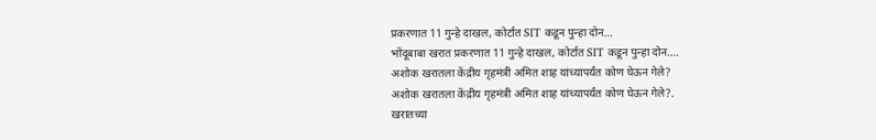प्रकरणात 11 गुन्हे दाखल, कोर्टात SIT कडून पुन्हा दोन...
भोंदूबाबा खरात प्रकरणात 11 गुन्हे दाखल, कोर्टात SIT कडून पुन्हा दोन....
अशोक खरातला केंद्रीय गृहमंत्री अमित शाह यांच्यापर्यंत कोण घेऊन गेले?
अशोक खरातला केंद्रीय गृहमंत्री अमित शाह यांच्यापर्यंत कोण घेऊन गेले?.
खरातच्या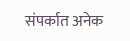संपर्कात अनेक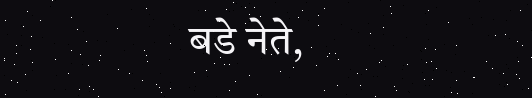बडे नेते,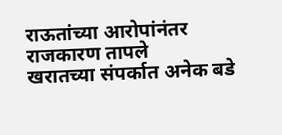राऊतांच्या आरोपांनंतर राजकारण तापले
खरातच्या संपर्कात अनेक बडे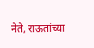नेते, राऊतांच्या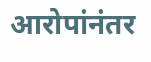आरोपांनंतर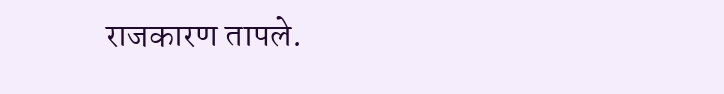राजकारण तापले.